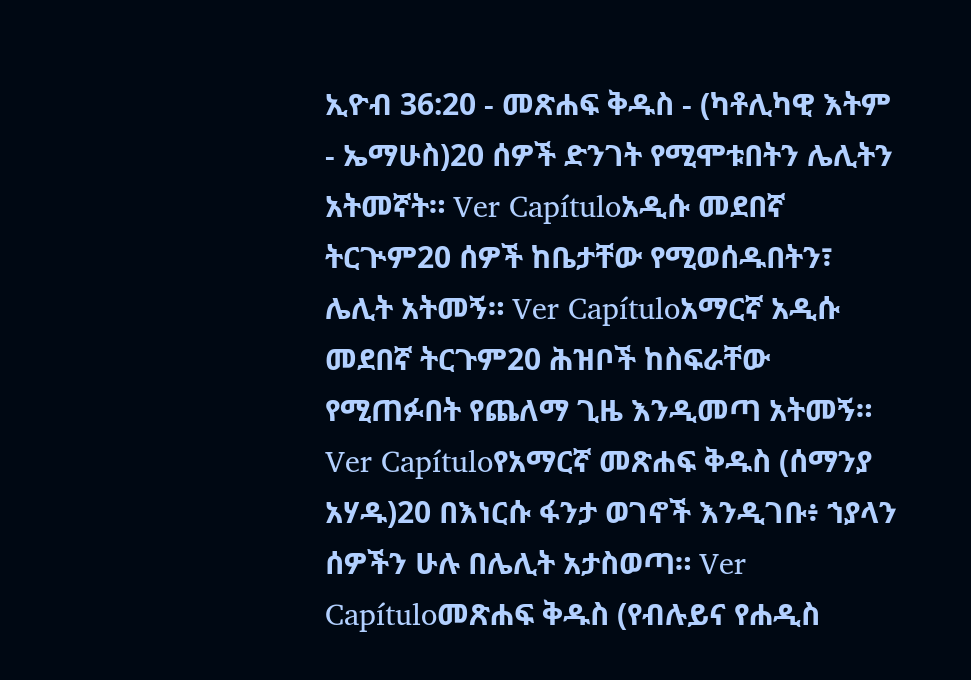ኢዮብ 36:20 - መጽሐፍ ቅዱስ - (ካቶሊካዊ እትም - ኤማሁስ)20 ሰዎች ድንገት የሚሞቱበትን ሌሊትን አትመኛት። Ver Capítuloአዲሱ መደበኛ ትርጒም20 ሰዎች ከቤታቸው የሚወሰዱበትን፣ ሌሊት አትመኝ። Ver Capítuloአማርኛ አዲሱ መደበኛ ትርጉም20 ሕዝቦች ከስፍራቸው የሚጠፉበት የጨለማ ጊዜ እንዲመጣ አትመኝ። Ver Capítuloየአማርኛ መጽሐፍ ቅዱስ (ሰማንያ አሃዱ)20 በእነርሱ ፋንታ ወገኖች እንዲገቡ፥ ኀያላን ሰዎችን ሁሉ በሌሊት አታስወጣ። Ver Capítuloመጽሐፍ ቅዱስ (የብሉይና የሐዲስ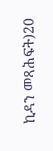ኪዳን መጻሕፍት)20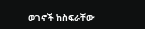ወገኖች ከስፍራቸው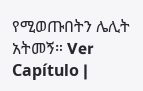የሚወጡበትን ሌሊት አትመኝ። Ver Capítulo |